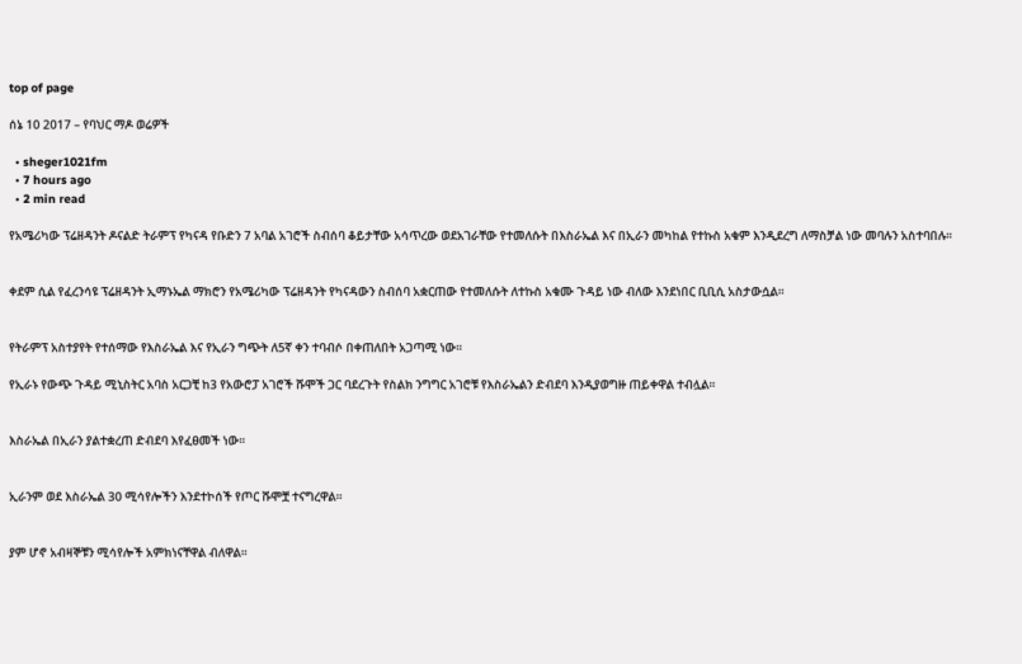top of page

ሰኔ 10 2017 – የባህር ማዶ ወሬዎች

  • sheger1021fm
  • 7 hours ago
  • 2 min read

የአሜሪካው ፕሬዘዳንት ዶናልድ ትራምፕ የካናዳ የቡድን 7 አባል አገሮች ስብሰባ ቆይታቸው አሳጥረው ወደአገራቸው የተመለሱት በእስራኤል እና በኢራን መካከል የተኩስ አቁም እንዲደረግ ለማስቻል ነው መባሉን አስተባበሉ፡፡


ቀደም ሲል የፈረንሳዩ ፕሬዘዳንት ኢማኑኤል ማክሮን የአሜሪካው ፕሬዘዳንት የካናዳውን ስብሰባ አቋርጠው የተመለሱት ለተኩስ አቁሙ ጉዳይ ነው ብለው እንደነበር ቢቢሲ አስታውሷል፡፡


የትራምፕ አስተያየት የተሰማው የእስራኤል እና የኢራን ግጭት ለ5ኛ ቀን ተባብሶ በቀጠለበት አጋጣሚ ነው፡፡

የኢራኑ የውጭ ጉዳይ ሚኒስትር አባስ አርጋቺ ከ3 የአውሮፓ አገሮች ሹሞች ጋር ባደረጉት የስልክ ንግግር አገሮቹ የእስራኤልን ድብደባ እንዲያወግዙ ጠይቀዋል ተብሏል፡፡


እስራኤል በኢራን ያልተቋረጠ ድብደባ እየፈፀመች ነው፡፡


ኢራንም ወደ እስራኤል 30 ሚሳየሎችን እንደተኮሰች የጦር ሹሞቿ ተናግረዋል፡፡


ያም ሆኖ አብዛኞቹን ሚሳየሎች አምክነናቸዋል ብለዋል፡፡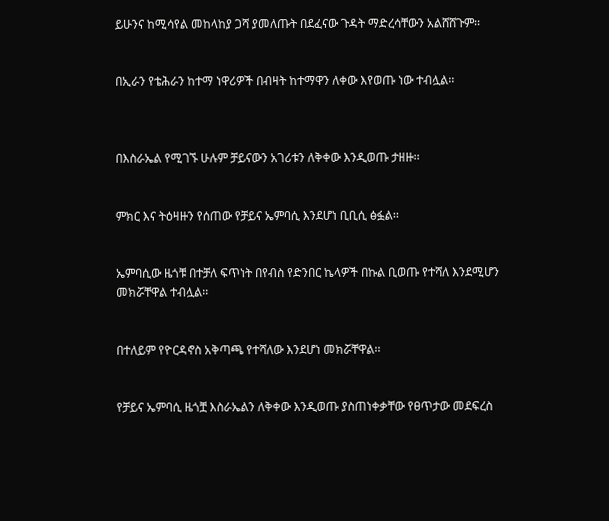ይሁንና ከሚሳየል መከላከያ ጋሻ ያመለጡት በደፈናው ጉዳት ማድረሳቸውን አልሸሸጉም፡፡


በኢራን የቴሕራን ከተማ ነዋሪዎች በብዛት ከተማዋን ለቀው እየወጡ ነው ተብሏል፡፡



በእስራኤል የሚገኙ ሁሉም ቻይናውን አገሪቱን ለቅቀው እንዲወጡ ታዘዙ፡፡


ምክር እና ትዕዛዙን የሰጠው የቻይና ኤምባሲ እንደሆነ ቢቢሲ ፅፏል፡፡


ኤምባሲው ዜጎቹ በተቻለ ፍጥነት በየብስ የድንበር ኬላዎች በኩል ቢወጡ የተሻለ እንደሚሆን መክሯቸዋል ተብሏል፡፡


በተለይም የዮርዳኖስ አቅጣጫ የተሻለው እንደሆነ መክሯቸዋል፡፡


የቻይና ኤምባሲ ዜጎቿ እስራኤልን ለቅቀው እንዲወጡ ያስጠነቀቃቸው የፀጥታው መደፍረስ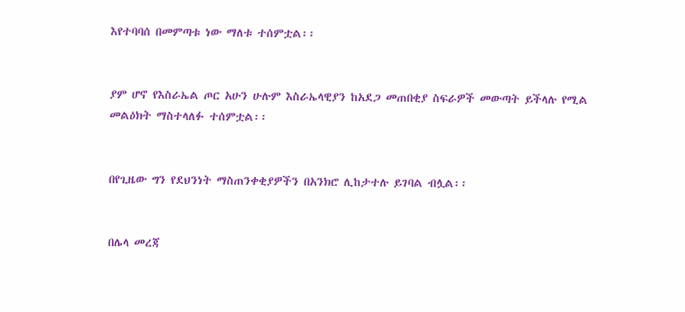እየተባባሰ በመምጣቱ ነው ማለቱ ተሰምቷል፡፡


ያም ሆኖ የእስራኤል ጦር አሁን ሁሉም እስራኤላዊያን ከአደጋ መጠበቂያ ስፍራዎች መውጣት ይችላሉ የሚል መልዕክት ማስተላለፉ ተሰምቷል፡፡


በየጊዜው ግን የደህንነት ማስጠንቀቂያዎችን በአንክሮ ሊከታተሉ ይገባል ብሏል፡፡


በሌላ መረጃ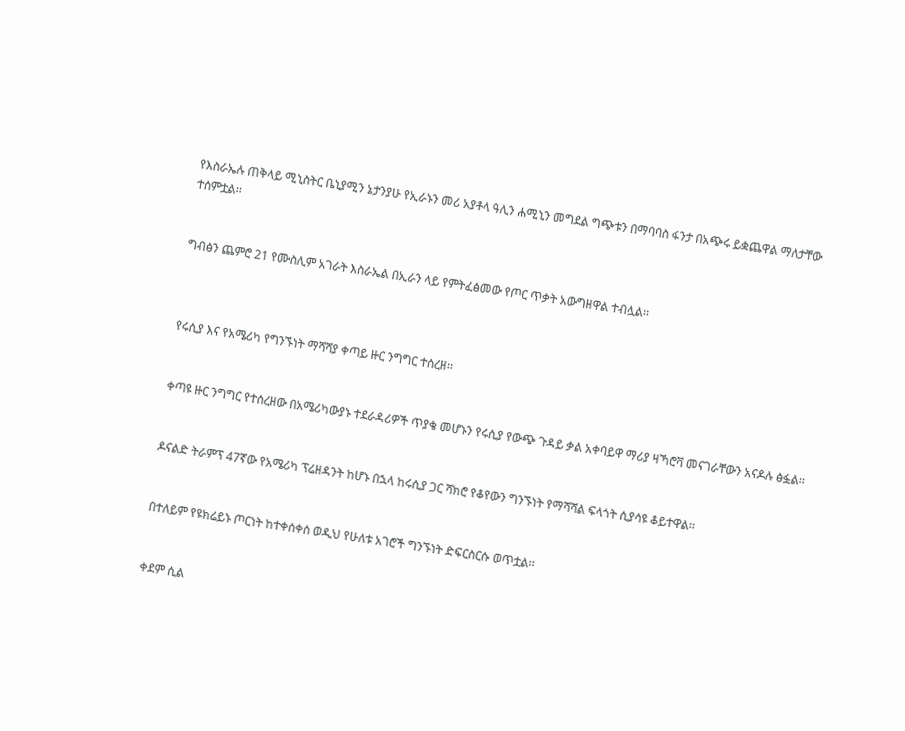የእስራኤሉ ጠቅላይ ሚኒስትር ቤኒያሚን ኔታንያሁ የኢራኑን መሪ አያቶላ ዓሊን ሐሚኒን መግደል ግጭቱን በማባባስ ፋንታ በአጭሩ ይቋጨዋል ማለታቸው ተሰምቷል፡፡


ግብፅን ጨምሮ 21 የሙስሊም አገራት እስራኤል በኢራን ላይ የምትፈፅመው የጦር ጥቃት አውግዘዋል ተብሏል፡፡



የሩሲያ እና የአሜሪካ የግንኙነት ማሻሻያ ቀጣይ ዙር ንግግር ተሰረዘ፡፡


ቀጣዩ ዙር ንግግር የተሰረዘው በአሜሪካውያኑ ተደራዳሪዎች ጥያቄ መሆኑን የሩሲያ የውጭ ጉዳይ ቃል አቀባይዋ ማሪያ ዛኻሮቫ መናገራቸውን አናዶሉ ፅፏል፡፡


ዶናልድ ትራምፕ 47ኛው የአሜሪካ ፕሬዘዳንት ከሆኑ በኋላ ከሩሲያ ጋር ሻክሮ የቆየውን ግንኙነት የማሻሻል ፍላጎት ሲያሳዩ ቆይተዋል፡፡


በተለይም የዩክሬይኑ ጦርነት ከተቀሰቀሰ ወዲህ የሁለቱ አገሮች ግንኙነት ድፍርስርሱ ወጥቷል፡፡


ቀደም ሲል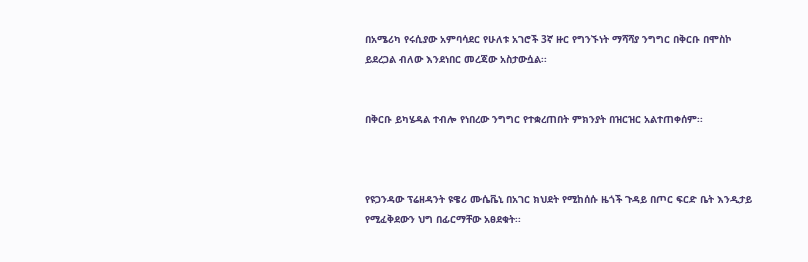በአሜሪካ የሩሲያው አምባሳደር የሁለቱ አገሮች 3ኛ ዙር የግንኙነት ማሻሻያ ንግግር በቅርቡ በሞስኮ ይደረጋል ብለው እንደነበር መረጃው አስታውሷል፡፡


በቅርቡ ይካሄዳል ተብሎ የነበረው ንግግር የተቋረጠበት ምክንያት በዝርዝር አልተጠቀሰም፡፡



የዩጋንዳው ፕሬዘዳንት ዩዌሪ ሙሴቬኒ በአገር ክህደት የሚከሰሱ ዜጎች ጉዳይ በጦር ፍርድ ቤት እንዲታይ የሚፈቅደውን ህግ በፊርማቸው አፀደቁት፡፡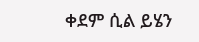ቀደም ሲል ይሄን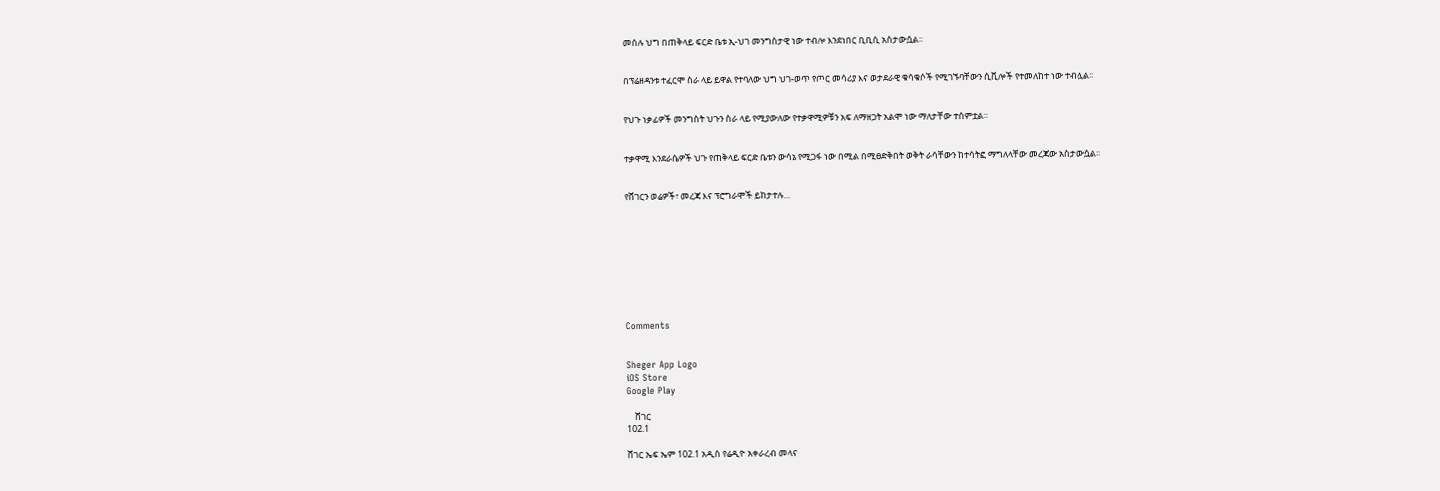መሰሉ ህግ በጠቅላይ ፍርድ ቤቱ ኢ-ህገ መንግስታዊ ነው ተብሎ እንደነበር ቢቢሲ አስታውሷል፡፡


በፕሬዘዳንቱ ተፈርሞ ስራ ላይ ይዋል የተባለው ህግ ህገ-ወጥ የጦር መሳሪያ እና ወታደራዊ ቁሳቁሶች የሚገኙባቸውን ሲቪሎች የተመለከተ ነው ተብሏል፡፡


የህጉ ነቃፊዎች መንግስት ህጉን ስራ ላይ የሚያውለው የተቃዋሚዎቹን አፍ ለማዘጋት አልሞ ነው ማለታቸው ተሰምቷል፡፡


ተቃዋሚ እንደራሴዎች ህጉ የጠቅላይ ፍርድ ቤቱን ውሳኔ የሚጋፋ ነው በሚል በሚፀድቅበት ወቅት ራሳቸውን ከተሳትፎ ማግለላቸው መረጃው አስታውሷል፡፡


የሸገርን ወሬዎች፣ መረጃ እና ፕሮግራሞች ይከታተሉ…









Comments


Sheger App Logo
iOS Store
Google Play

    ሸገር
102.1

ሸገር ኤፍ ኤም 102.1 አዲስ የሬዲዮ አቀራረብ መላና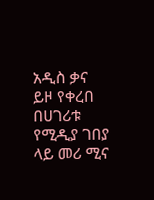አዲስ ቃና ይዞ የቀረበ በሀገሪቱ የሚዲያ ገበያ ላይ መሪ ሚና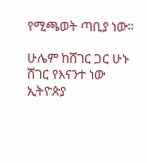የሚጫወት ጣቢያ ነው፡፡

ሁሌም ከሸገር ጋር ሁኑ
ሸገር የእናንተ ነው
ኢትዮጵያ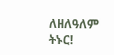ለዘለዓለም ትኑር!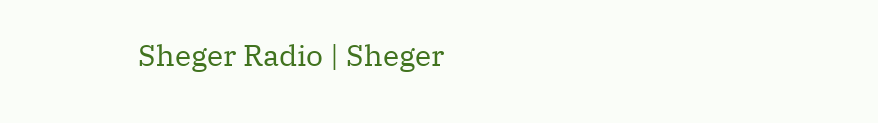Sheger Radio | Sheger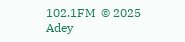102.1FM  © 2025 Adey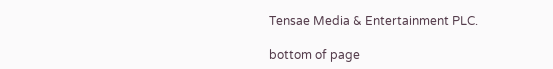Tensae Media & Entertainment PLC.

bottom of page